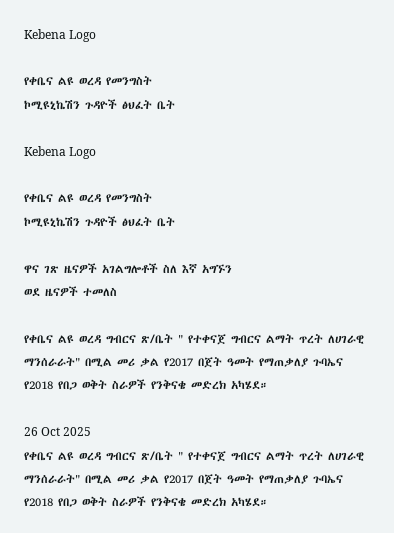Kebena Logo

የቀቤና ልዩ ወረዳ የመንግስት
ኮሚዩኒኬሽን ጉዳዮች ፅህፈት ቤት

Kebena Logo

የቀቤና ልዩ ወረዳ የመንግስት
ኮሚዩኒኬሽን ጉዳዮች ፅህፈት ቤት

ዋና ገጽ ዜናዎች አገልግሎቶች ስለ እኛ አግኙን
ወደ ዜናዎች ተመለስ

የቀቤና ልዩ ወረዳ ግብርና ጽ/ቤት " የተቀናጀ ግብርና ልማት ጥረት ለሀገራዊ ማንሰራራት" በሚል መሪ ቃል የ2017 በጀት ዓመት የማጠቃለያ ጉባኤና የ2018 የበጋ ወቅት ስራዎች የንቅናቄ መድረክ አካሄደ።

26 Oct 2025
የቀቤና ልዩ ወረዳ ግብርና ጽ/ቤት " የተቀናጀ ግብርና ልማት ጥረት ለሀገራዊ ማንሰራራት" በሚል መሪ ቃል የ2017 በጀት ዓመት የማጠቃለያ ጉባኤና የ2018 የበጋ ወቅት ስራዎች የንቅናቄ መድረክ አካሄደ።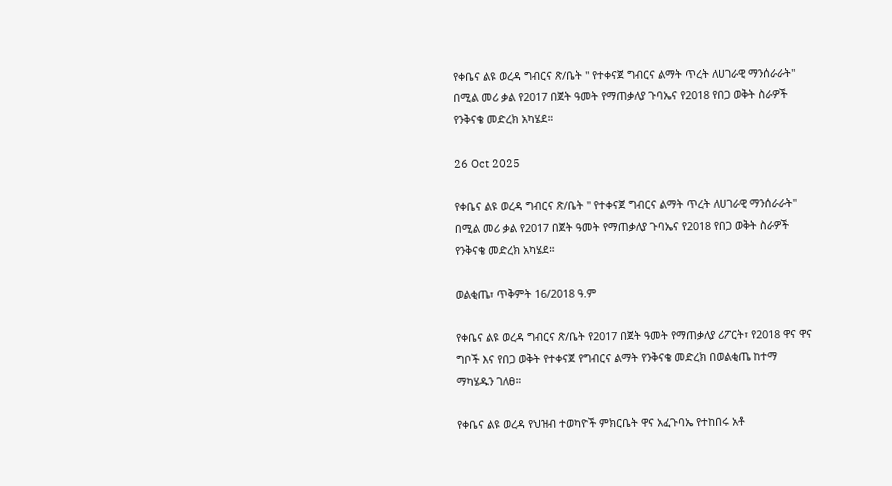የቀቤና ልዩ ወረዳ ግብርና ጽ/ቤት " የተቀናጀ ግብርና ልማት ጥረት ለሀገራዊ ማንሰራራት" በሚል መሪ ቃል የ2017 በጀት ዓመት የማጠቃለያ ጉባኤና የ2018 የበጋ ወቅት ስራዎች የንቅናቄ መድረክ አካሄደ።

26 Oct 2025

የቀቤና ልዩ ወረዳ ግብርና ጽ/ቤት " የተቀናጀ ግብርና ልማት ጥረት ለሀገራዊ ማንሰራራት" በሚል መሪ ቃል የ2017 በጀት ዓመት የማጠቃለያ ጉባኤና የ2018 የበጋ ወቅት ስራዎች የንቅናቄ መድረክ አካሄደ።

ወልቂጤ፣ ጥቅምት 16/2018 ዓ.ም

የቀቤና ልዩ ወረዳ ግብርና ጽ/ቤት የ2017 በጀት ዓመት የማጠቃለያ ሪፖርት፣ የ2018 ዋና ዋና ግቦች እና የበጋ ወቅት የተቀናጀ የግብርና ልማት የንቅናቄ መድረክ በወልቂጤ ከተማ ማካሄዱን ገለፀ።

የቀቤና ልዩ ወረዳ የህዝብ ተወካዮች ምክርቤት ዋና አፈጉባኤ የተከበሩ አቶ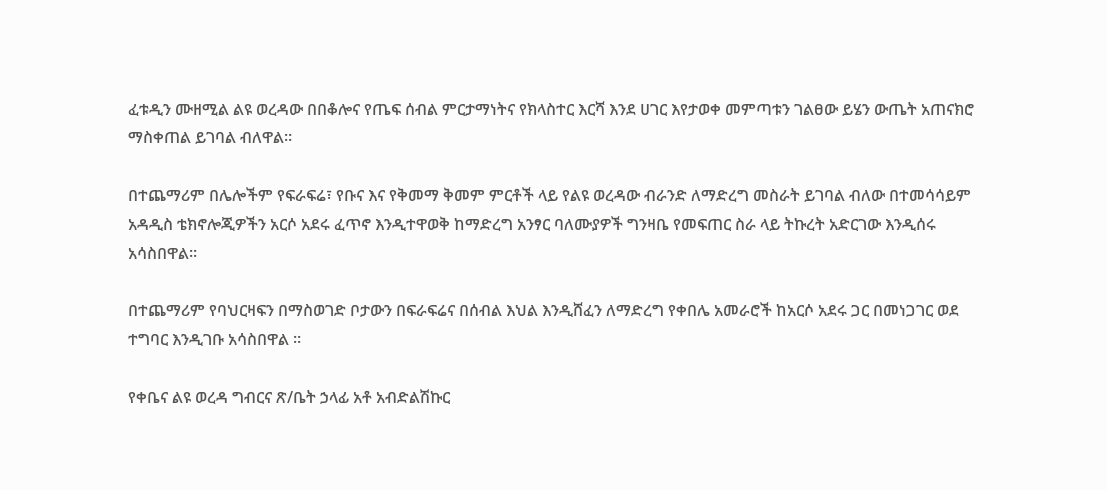ፈቱዲን ሙዘሚል ልዩ ወረዳው በበቆሎና የጤፍ ሰብል ምርታማነትና የክላስተር እርሻ እንደ ሀገር እየታወቀ መምጣቱን ገልፀው ይሄን ውጤት አጠናክሮ ማስቀጠል ይገባል ብለዋል።

በተጨማሪም በሌሎችም የፍራፍሬ፣ የቡና እና የቅመማ ቅመም ምርቶች ላይ የልዩ ወረዳው ብራንድ ለማድረግ መስራት ይገባል ብለው በተመሳሳይም አዳዲስ ቴክኖሎጂዎችን አርሶ አደሩ ፈጥኖ እንዲተዋወቅ ከማድረግ አንፃር ባለሙያዎች ግንዛቤ የመፍጠር ስራ ላይ ትኩረት አድርገው እንዲሰሩ አሳስበዋል።

በተጨማሪም የባህርዛፍን በማስወገድ ቦታውን በፍራፍሬና በሰብል እህል እንዲሸፈን ለማድረግ የቀበሌ አመራሮች ከአርሶ አደሩ ጋር በመነጋገር ወደ ተግባር እንዲገቡ አሳስበዋል ።

የቀቤና ልዩ ወረዳ ግብርና ጽ/ቤት ኃላፊ አቶ አብድልሽኩር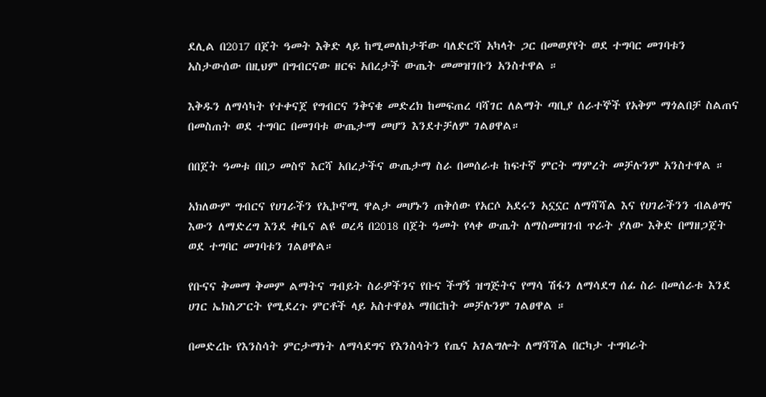ደሊል በ2017 በጀት ዓመት እቅድ ላይ ከሚመለከታቸው ባለድርሻ አካላት ጋር በመወያየት ወደ ተግባር መገባቱን አስታውሰው በዚህም በግብርናው ዘርፍ አበረታች ውጤት መመዝገቡን አንስተዋል ።

እቅዱን ለማሳካት የተቀናጀ የግብርና ንቅናቄ መድረክ ከመፍጠረ ባሻገር ለልማት ጣቢያ ሰራተኞች የአቅም ማጎልበቻ ስልጠና በመስጠት ወደ ተግባር በመገባቱ ውጤታማ መሆን እንደተቻለም ገልፀዋል።

በበጀት ዓመቱ በበጋ መስኖ እርሻ አበረታችና ውጤታማ ስራ በመሰራቱ ከፍተኛ ምርት ማምረት መቻሉንም አንስተዋል ።

አክለውም ግብርና የሀገራችን የኢኮኖሚ ዋልታ መሆኑን ጠቅሰው የአርሶ አደሩን አኗኗር ለማሻሻል እና የሀገራችንን ብልፅግና እውን ለማድረግ እንደ ቀቤና ልዩ ወረዳ በ2018 በጀት ዓመት የላቀ ውጤት ለማስመዝገብ ጥራት ያለው እቅድ በማዘጋጀት ወደ ተግባር መገባቱን ገልፀዋል።

የቡናና ቅመማ ቅመም ልማትና ግብይት ስራዎችንና የቡና ችግኝ ዝግጅትና የማሳ ሽፋን ለማሳደግ ሰፊ ስራ በመሰራቱ እንደ ሀገር ኤክስፖርት የሚደረጉ ምርቶች ላይ አስተዋፅኦ ማበርከት መቻሉንም ገልፀዋል ።

በመድረኩ የእንስሳት ምርታማነት ለማሳደግና የእንስሳትን የጤና አገልግሎት ለማሻሻል በርካታ ተግባራት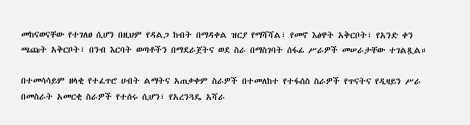መከናወናቸው የተገለፀ ሲሆን በዚህም የዳልጋ ከብት በማዳቀል ዝርያ የማሻሻል፣ የመኖ እፅዋት አቅርቦት፣ የአንድ ቀን ጫጩት አቅርቦት፣ በንብ እርባት ወጣቶችን በማደራጀትና ወደ ስራ በማስገባት ሰፋፊ ሥራዎች መሠራታቸው ተገልጿል።

በተመሳሳይም ዘላቂ የተፈጥሮ ሀብት ልማትና አጠቃቀም ስራዎች በተመለከተ የተፋሰስ ስራዎች የጥናትና የዲዛይን ሥራ በመስራት አመርቂ ስራዎች የተሰሩ ሲሆን፣ የአረንጓዴ አሻራ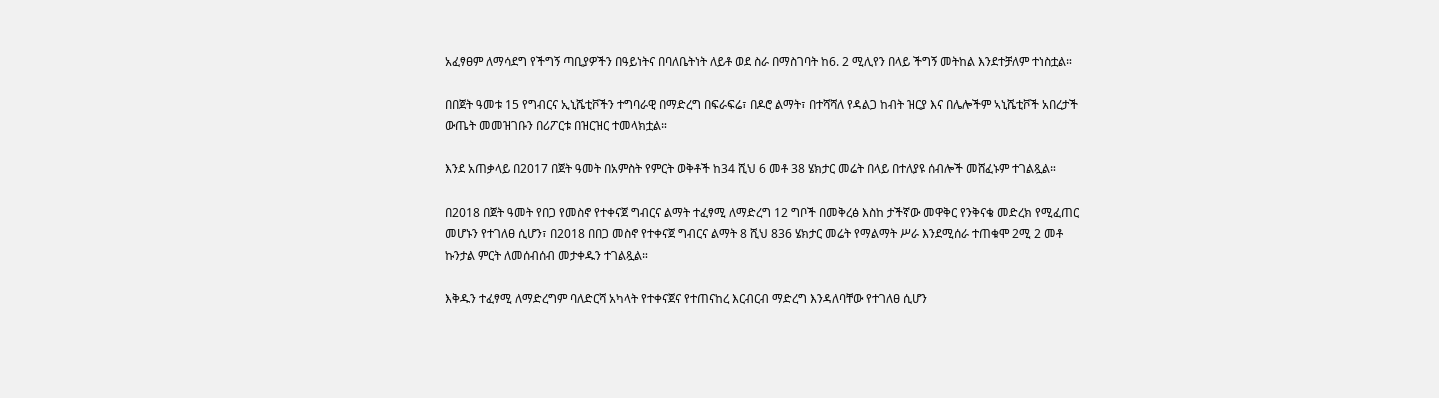አፈፃፀም ለማሳደግ የችግኝ ጣቢያዎችን በዓይነትና በባለቤትነት ለይቶ ወደ ስራ በማስገባት ከ6. 2 ሚሊየን በላይ ችግኝ መትከል እንደተቻለም ተነስቷል።

በበጀት ዓመቱ 15 የግብርና ኢኒሼቲቮችን ተግባራዊ በማድረግ በፍራፍሬ፣ በዶሮ ልማት፣ በተሻሻለ የዳልጋ ከብት ዝርያ እና በሌሎችም ኣኒሼቲቮች አበረታች ውጤት መመዝገቡን በሪፖርቱ በዝርዝር ተመላክቷል።

እንደ አጠቃላይ በ2017 በጀት ዓመት በአምስት የምርት ወቅቶች ከ34 ሺህ 6 መቶ 38 ሄክታር መሬት በላይ በተለያዩ ሰብሎች መሸፈኑም ተገልጿል።

በ2018 በጀት ዓመት የበጋ የመስኖ የተቀናጀ ግብርና ልማት ተፈፃሚ ለማድረግ 12 ግቦች በመቅረፅ እስከ ታችኛው መዋቅር የንቅናቄ መድረክ የሚፈጠር መሆኑን የተገለፀ ሲሆን፣ በ2018 በበጋ መስኖ የተቀናጀ ግብርና ልማት 8 ሺህ 836 ሄክታር መሬት የማልማት ሥራ እንደሚሰራ ተጠቁሞ 2ሚ 2 መቶ ኩንታል ምርት ለመሰብሰብ መታቀዱን ተገልጿል።

እቅዱን ተፈፃሚ ለማድረግም ባለድርሻ አካላት የተቀናጀና የተጠናከረ እርብርብ ማድረግ እንዳለባቸው የተገለፀ ሲሆን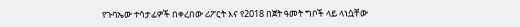የጉባኤው ተሳታፊዎች በቀረበው ሪፖርት እና የ2018 በጀት ዓመት ግቦች ላይ ላነሷቸው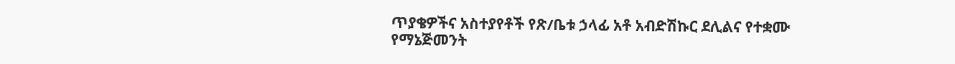ጥያቄዎችና አስተያየቶች የጽ/ቤቱ ኃላፊ አቶ አብድሽኩር ደሊልና የተቋሙ የማኔጅመንት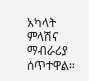አካላት ምላሽና ማብራሪያ ሰጥተዋል።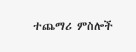ተጨማሪ ምስሎች